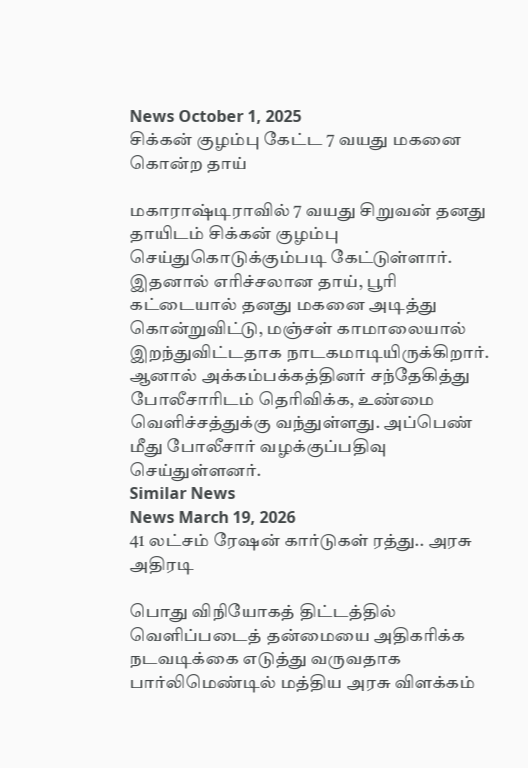News October 1, 2025
சிக்கன் குழம்பு கேட்ட 7 வயது மகனை கொன்ற தாய்

மகாராஷ்டிராவில் 7 வயது சிறுவன் தனது தாயிடம் சிக்கன் குழம்பு செய்துகொடுக்கும்படி கேட்டுள்ளார். இதனால் எரிச்சலான தாய், பூரி கட்டையால் தனது மகனை அடித்து கொன்றுவிட்டு, மஞ்சள் காமாலையால் இறந்துவிட்டதாக நாடகமாடியிருக்கிறார். ஆனால் அக்கம்பக்கத்தினர் சந்தேகித்து போலீசாரிடம் தெரிவிக்க, உண்மை வெளிச்சத்துக்கு வந்துள்ளது. அப்பெண் மீது போலீசார் வழக்குப்பதிவு செய்துள்ளனர்.
Similar News
News March 19, 2026
41 லட்சம் ரேஷன் கார்டுகள் ரத்து.. அரசு அதிரடி

பொது விநியோகத் திட்டத்தில் வெளிப்படைத் தன்மையை அதிகரிக்க நடவடிக்கை எடுத்து வருவதாக பார்லிமெண்டில் மத்திய அரசு விளக்கம்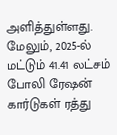அளித்துள்ளது. மேலும், 2025-ல் மட்டும் 41.41 லட்சம் போலி ரேஷன் கார்டுகள் ரத்து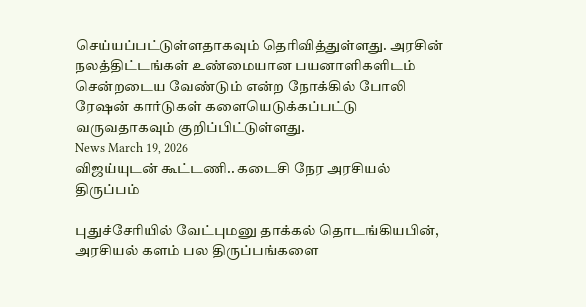செய்யப்பட்டுள்ளதாகவும் தெரிவித்துள்ளது. அரசின் நலத்திட்டங்கள் உண்மையான பயனாளிகளிடம் சென்றடைய வேண்டும் என்ற நோக்கில் போலி ரேஷன் கார்டுகள் களையெடுக்கப்பட்டு வருவதாகவும் குறிப்பிட்டுள்ளது.
News March 19, 2026
விஜய்யுடன் கூட்டணி.. கடைசி நேர அரசியல் திருப்பம்

புதுச்சேரியில் வேட்புமனு தாக்கல் தொடங்கியபின், அரசியல் களம் பல திருப்பங்களை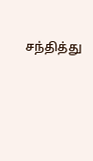சந்தித்து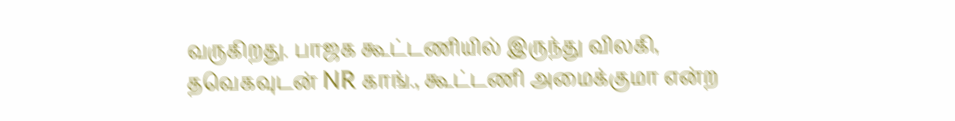வருகிறது. பாஜக கூட்டணியில் இருந்து விலகி, தவெகவுடன் NR காங்., கூட்டணி அமைக்குமா என்ற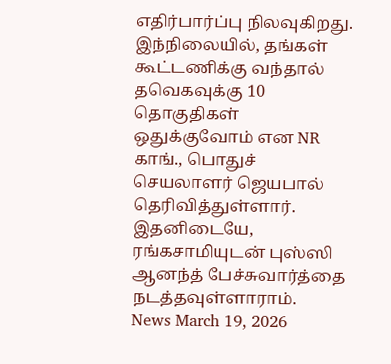எதிர்பார்ப்பு நிலவுகிறது. இந்நிலையில், தங்கள் கூட்டணிக்கு வந்தால் தவெகவுக்கு 10 தொகுதிகள் ஒதுக்குவோம் என NR காங்., பொதுச் செயலாளர் ஜெயபால் தெரிவித்துள்ளார். இதனிடையே, ரங்கசாமியுடன் புஸ்ஸி ஆனந்த் பேச்சுவார்த்தை நடத்தவுள்ளாராம்.
News March 19, 2026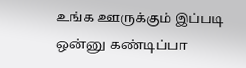உங்க ஊருக்கும் இப்படி ஒன்னு கண்டிப்பா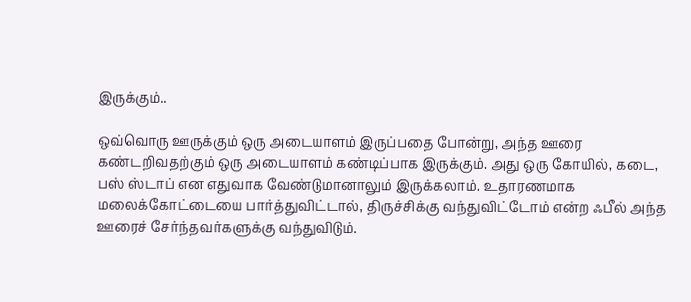இருக்கும்..

ஒவ்வொரு ஊருக்கும் ஒரு அடையாளம் இருப்பதை போன்று, அந்த ஊரை கண்டறிவதற்கும் ஒரு அடையாளம் கண்டிப்பாக இருக்கும். அது ஒரு கோயில், கடை, பஸ் ஸ்டாப் என எதுவாக வேண்டுமானாலும் இருக்கலாம். உதாரணமாக மலைக்கோட்டையை பார்த்துவிட்டால், திருச்சிக்கு வந்துவிட்டோம் என்ற ஃபீல் அந்த ஊரைச் சேர்ந்தவர்களுக்கு வந்துவிடும்.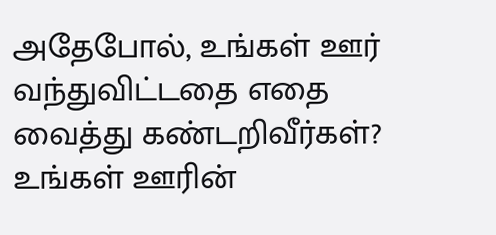அதேபோல், உங்கள் ஊர் வந்துவிட்டதை எதை வைத்து கண்டறிவீர்கள்? உங்கள் ஊரின்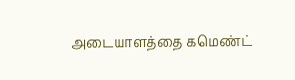அடையாளத்தை கமெண்ட்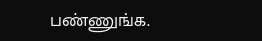பண்ணுங்க.